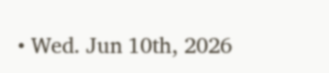• Wed. Jun 10th, 2026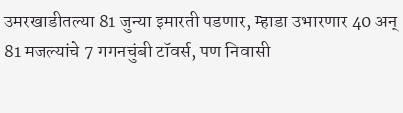उमरखाडीतल्या 81 जुन्या इमारती पडणार, म्हाडा उभारणार 40 अन् 81 मजल्यांचे 7 गगनचुंबी टॉवर्स, पण निवासी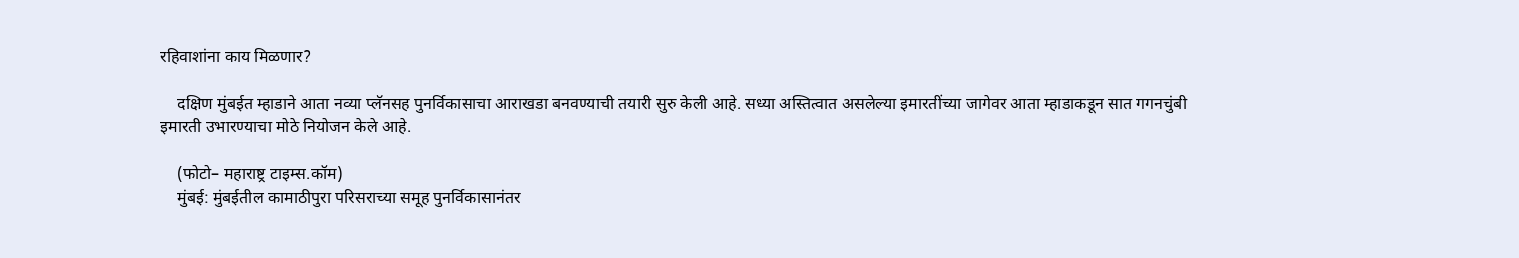रहिवाशांना काय मिळणार?

    दक्षिण मुंबईत म्हाडाने आता नव्या प्लॅनसह पुनर्विकासाचा आराखडा बनवण्याची तयारी सुरु केली आहे. सध्या अस्तित्वात असलेल्या इमारतींच्या जागेवर आता म्हाडाकडून सात गगनचुंबी इमारती उभारण्याचा मोठे नियोजन केले आहे.

    (फोटो– महाराष्ट्र टाइम्स.कॉम)
    मुंबई: मुंबईतील कामाठीपुरा परिसराच्या समूह पुनर्विकासानंतर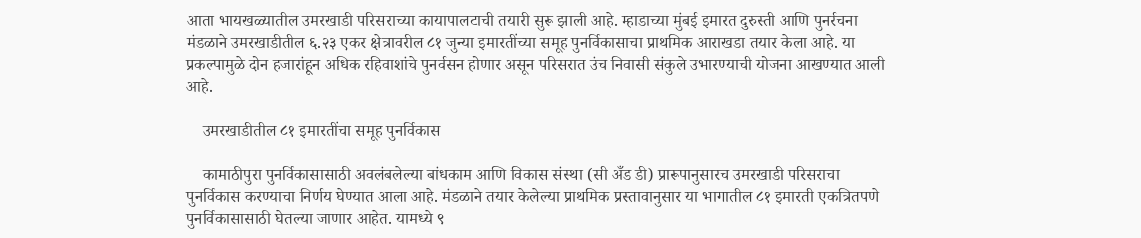आता भायखळ्यातील उमरखाडी परिसराच्या कायापालटाची तयारी सुरू झाली आहे. म्हाडाच्या मुंबई इमारत दुरुस्ती आणि पुनर्रचना मंडळाने उमरखाडीतील ६.२३ एकर क्षेत्रावरील ८१ जुन्या इमारतींच्या समूह पुनर्विकासाचा प्राथमिक आराखडा तयार केला आहे. या प्रकल्पामुळे दोन हजारांहून अधिक रहिवाशांचे पुनर्वसन होणार असून परिसरात उंच निवासी संकुले उभारण्याची योजना आखण्यात आली आहे.

    उमरखाडीतील ८१ इमारतींचा समूह पुनर्विकास

    कामाठीपुरा पुनर्विकासासाठी अवलंबलेल्या बांधकाम आणि विकास संस्था (सी अँड डी) प्रारूपानुसारच उमरखाडी परिसराचा पुनर्विकास करण्याचा निर्णय घेण्यात आला आहे. मंडळाने तयार केलेल्या प्राथमिक प्रस्तावानुसार या भागातील ८१ इमारती एकत्रितपणे पुनर्विकासासाठी घेतल्या जाणार आहेत. यामध्ये ९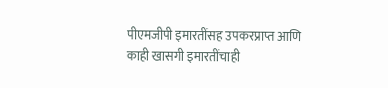पीएमजीपी इमारतींसह उपकरप्राप्त आणि काही खासगी इमारतींचाही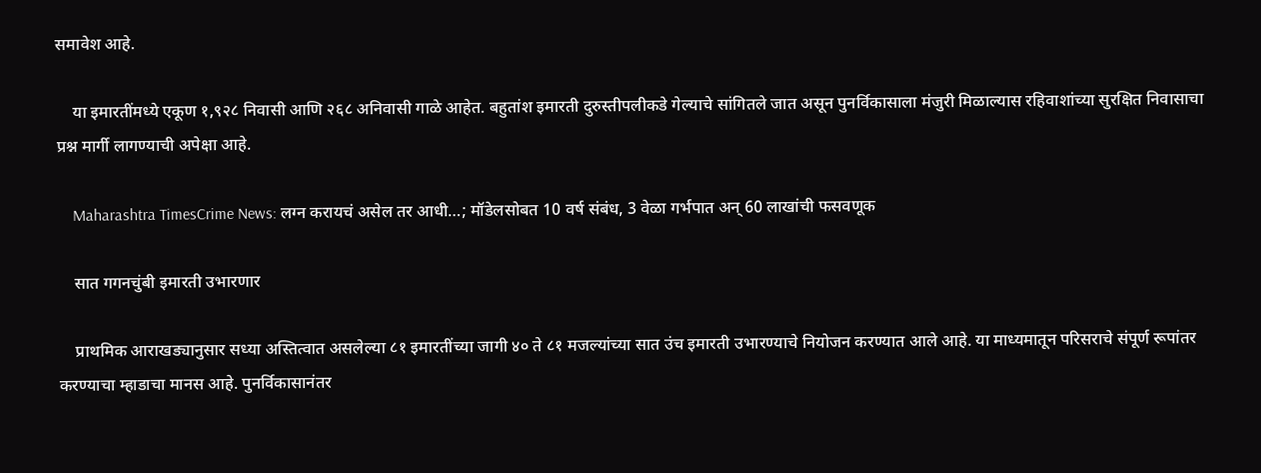समावेश आहे.

    या इमारतींमध्ये एकूण १,९२८ निवासी आणि २६८ अनिवासी गाळे आहेत. बहुतांश इमारती दुरुस्तीपलीकडे गेल्याचे सांगितले जात असून पुनर्विकासाला मंजुरी मिळाल्यास रहिवाशांच्या सुरक्षित निवासाचा प्रश्न मार्गी लागण्याची अपेक्षा आहे.

    Maharashtra TimesCrime News: लग्न करायचं असेल तर आधी…; मॉडेलसोबत 10 वर्ष संबंध, 3 वेळा गर्भपात अन् 60 लाखांची फसवणूक

    सात गगनचुंबी इमारती उभारणार

    प्राथमिक आराखड्यानुसार सध्या अस्तित्वात असलेल्या ८१ इमारतींच्या जागी ४० ते ८१ मजल्यांच्या सात उंच इमारती उभारण्याचे नियोजन करण्यात आले आहे. या माध्यमातून परिसराचे संपूर्ण रूपांतर करण्याचा म्हाडाचा मानस आहे. पुनर्विकासानंतर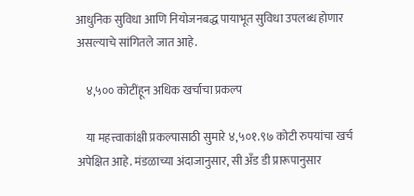आधुनिक सुविधा आणि नियोजनबद्ध पायाभूत सुविधा उपलब्ध होणार असल्याचे सांगितले जात आहे.

    ४,५०० कोटींहून अधिक खर्चाचा प्रकल्प

    या महत्त्वाकांक्षी प्रकल्पासाठी सुमारे ४,५०१.९७ कोटी रुपयांचा खर्च अपेक्षित आहे. मंडळाच्या अंदाजानुसार, सी अँड डी प्रारूपानुसार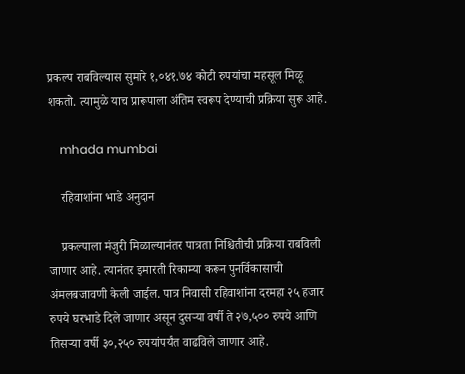प्रकल्प राबविल्यास सुमारे १,०४१.७४ कोटी रुपयांचा महसूल मिळू शकतो. त्यामुळे याच प्रारूपाला अंतिम स्वरूप देण्याची प्रक्रिया सुरू आहे.

    mhada mumbai

    रहिवाशांना भाडे अनुदान

    प्रकल्पाला मंजुरी मिळाल्यानंतर पात्रता निश्चितीची प्रक्रिया राबविली जाणार आहे. त्यानंतर इमारती रिकाम्या करून पुनर्विकासाची अंमलबजावणी केली जाईल. पात्र निवासी रहिवाशांना दरमहा २५ हजार रुपये घरभाडे दिले जाणार असून दुसऱ्या वर्षी ते २७,५०० रुपये आणि तिसऱ्या वर्षी ३०,२५० रुपयांपर्यंत वाढविले जाणार आहे.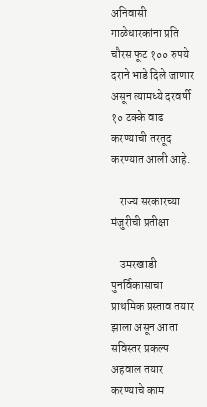अनिवासी गाळेधारकांना प्रति चौरस फूट १०० रुपये दराने भाडे दिले जाणार असून त्यामध्ये दरवर्षी १० टक्के वाढ करण्याची तरतूद करण्यात आली आहे.

    राज्य सरकारच्या मंजुरीची प्रतीक्षा

    उमरखाडी पुनर्विकासाचा प्राथमिक प्रस्ताव तयार झाला असून आता सविस्तर प्रकल्प अहवाल तयार करण्याचे काम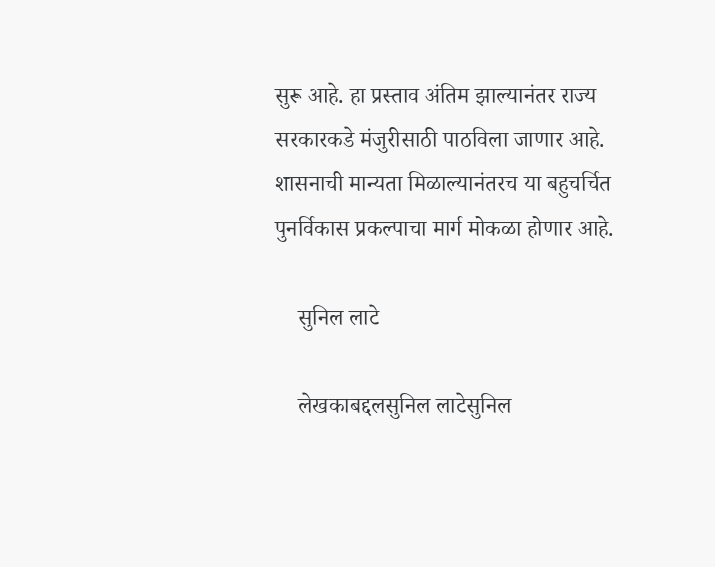सुरू आहे. हा प्रस्ताव अंतिम झाल्यानंतर राज्य सरकारकडे मंजुरीसाठी पाठविला जाणार आहे. शासनाची मान्यता मिळाल्यानंतरच या बहुचर्चित पुनर्विकास प्रकल्पाचा मार्ग मोकळा होणार आहे.

    सुनिल लाटे

    लेखकाबद्दलसुनिल लाटेसुनिल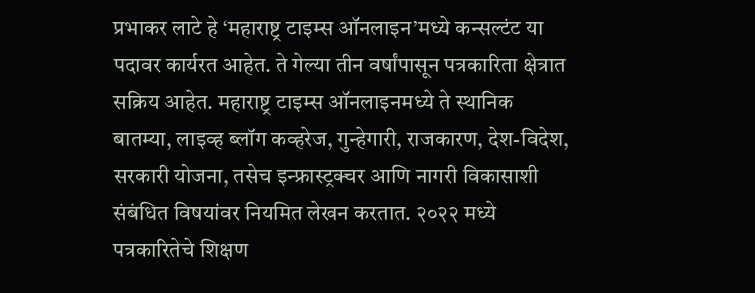प्रभाकर लाटे हे ‘महाराष्ट्र टाइम्स ऑनलाइन’मध्ये कन्सल्टंट या पदावर कार्यरत आहेत. ते गेल्या तीन वर्षांपासून पत्रकारिता क्षेत्रात सक्रिय आहेत. महाराष्ट्र टाइम्स ऑनलाइनमध्ये ते स्थानिक बातम्या, लाइव्ह ब्लॉग कव्हरेज, गुन्हेगारी, राजकारण, देश-विदेश, सरकारी योजना, तसेच इन्फ्रास्ट्रक्चर आणि नागरी विकासाशी संबंधित विषयांवर नियमित लेखन करतात. २०२२ मध्ये पत्रकारितेचे शिक्षण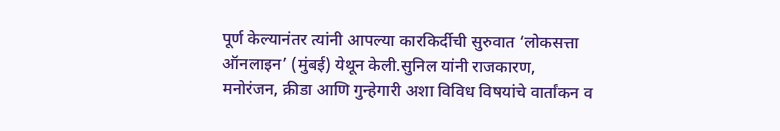पूर्ण केल्यानंतर त्यांनी आपल्या कारकिर्दीची सुरुवात ‘लोकसत्ता ऑनलाइन’ (मुंबई) येथून केली.सुनिल यांनी राजकारण, मनोरंजन, क्रीडा आणि गुन्हेगारी अशा विविध विषयांचे वार्तांकन व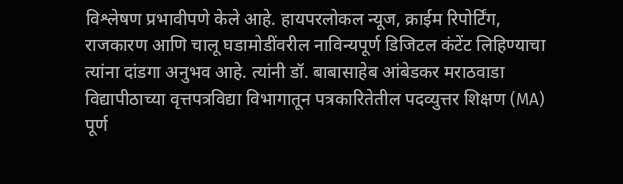विश्लेषण प्रभावीपणे केले आहे. हायपरलोकल न्यूज, क्राईम रिपोर्टिंग, राजकारण आणि चालू घडामोडींवरील नाविन्यपूर्ण डिजिटल कंटेंट लिहिण्याचा त्यांना दांडगा अनुभव आहे. त्यांनी डॉ. बाबासाहेब आंबेडकर मराठवाडा विद्यापीठाच्या वृत्तपत्रविद्या विभागातून पत्रकारितेतील पदव्युत्तर शिक्षण (MA) पूर्ण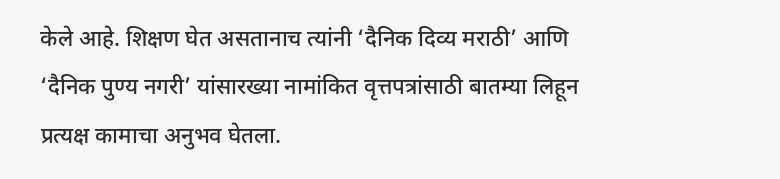केले आहे. शिक्षण घेत असतानाच त्यांनी ‘दैनिक दिव्य मराठी’ आणि ‘दैनिक पुण्य नगरी’ यांसारख्या नामांकित वृत्तपत्रांसाठी बातम्या लिहून प्रत्यक्ष कामाचा अनुभव घेतला.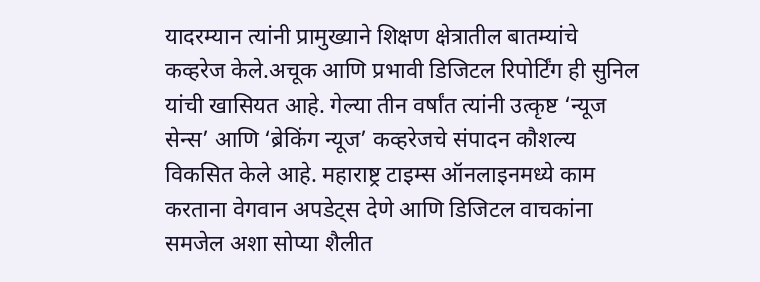यादरम्यान त्यांनी प्रामुख्याने शिक्षण क्षेत्रातील बातम्यांचे कव्हरेज केले.अचूक आणि प्रभावी डिजिटल रिपोर्टिंग ही सुनिल यांची खासियत आहे. गेल्या तीन वर्षांत त्यांनी उत्कृष्ट ‘न्यूज सेन्स’ आणि ‘ब्रेकिंग न्यूज’ कव्हरेजचे संपादन कौशल्य विकसित केले आहे. महाराष्ट्र टाइम्स ऑनलाइनमध्ये काम करताना वेगवान अपडेट्स देणे आणि डिजिटल वाचकांना समजेल अशा सोप्या शैलीत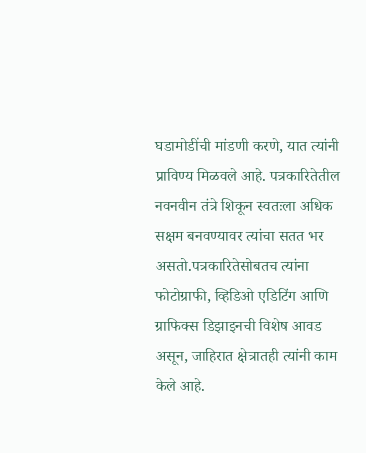घडामोडींची मांडणी करणे, यात त्यांनी प्राविण्य मिळवले आहे. पत्रकारितेतील नवनवीन तंत्रे शिकून स्वतःला अधिक सक्षम बनवण्यावर त्यांचा सतत भर असतो.पत्रकारितेसोबतच त्यांना फोटोग्राफी, व्हिडिओ एडिटिंग आणि ग्राफिक्स डिझाइनची विशेष आवड असून, जाहिरात क्षेत्रातही त्यांनी काम केले आहे.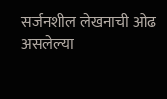सर्जनशील लेखनाची ओढ असलेल्या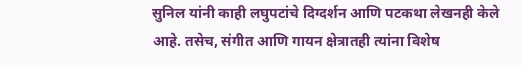सुनिल यांनी काही लघुपटांचे दिग्दर्शन आणि पटकथा लेखनही केले आहे. तसेच, संगीत आणि गायन क्षेत्रातही त्यांना विशेष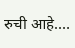रुची आहे.…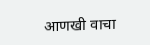आणखी वाचा